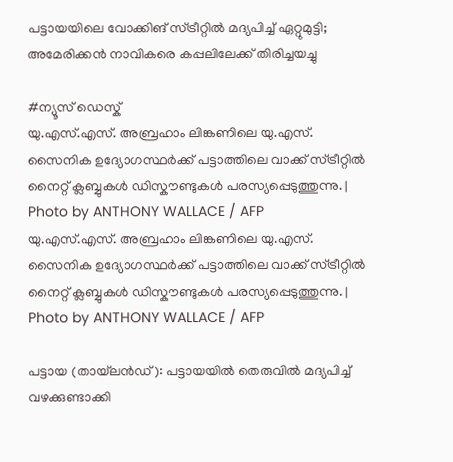പട്ടായയിലെ വോക്കിങ് സ്ട്രീറ്റിൽ മദ്യപിച്ച് ഏറ്റുമുട്ടി; അമേരിക്കൻ നാവികരെ കപ്പലിലേക്ക് തിരിച്ചയച്ചു

#ന്യൂസ് ഡെസ്ക്
യു.എസ്.എസ്. അബ്രഹാം ലിങ്കണിലെ യു.എസ്. സൈനിക ഉദ്യോഗസ്ഥർക്ക് പട്ടാത്തിലെ വാക്ക് സ്ട്രീറ്റിൽ നൈറ്റ് ക്ലബ്ബുകൾ ഡിസ്കൗണ്ടുകൾ പരസ്യപ്പെടുത്തുന്നു. | Photo by ANTHONY WALLACE / AFP
യു.എസ്.എസ്. അബ്രഹാം ലിങ്കണിലെ യു.എസ്. സൈനിക ഉദ്യോഗസ്ഥർക്ക് പട്ടാത്തിലെ വാക്ക് സ്ട്രീറ്റിൽ നൈറ്റ് ക്ലബ്ബുകൾ ഡിസ്കൗണ്ടുകൾ പരസ്യപ്പെടുത്തുന്നു. | Photo by ANTHONY WALLACE / AFP

പട്ടായ (തായ്‌ലൻഡ്): പട്ടായയിൽ തെരുവിൽ മദ്യപിച്ച് വഴക്കുണ്ടാക്കി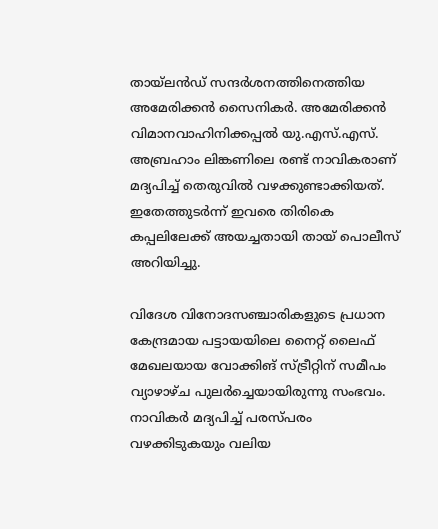തായ്‌ലൻഡ് സന്ദർശനത്തിനെത്തിയ അമേരിക്കൻ സൈനികർ. അമേരിക്കൻ വിമാനവാഹിനിക്കപ്പൽ യു.എസ്.എസ്. അബ്രഹാം ലിങ്കണിലെ രണ്ട് നാവികരാണ് മദ്യപിച്ച് തെരുവിൽ വഴക്കുണ്ടാക്കിയത്. ഇതേത്തുടർന്ന് ഇവരെ തിരികെ കപ്പലിലേക്ക് അയച്ചതായി തായ് പൊലീസ് അറിയിച്ചു.

വിദേശ വിനോദസഞ്ചാരികളുടെ പ്രധാന കേന്ദ്രമായ പട്ടായയിലെ നൈറ്റ് ലൈഫ് മേഖലയായ വോക്കിങ് സ്ട്രീറ്റിന് സമീപം വ്യാഴാഴ്ച പുലർച്ചെയായിരുന്നു സംഭവം. നാവികർ മദ്യപിച്ച് പരസ്പരം വഴക്കിടുകയും വലിയ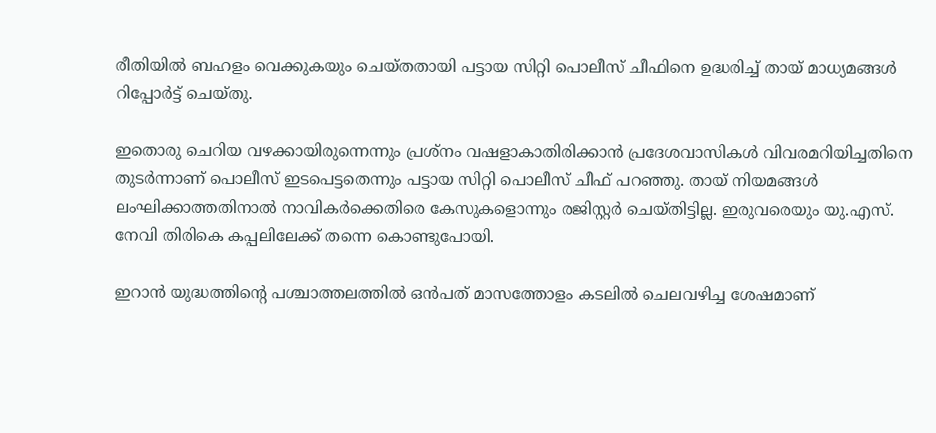രീതിയിൽ ബഹളം വെക്കുകയും ചെയ്തതായി പട്ടായ സിറ്റി പൊലീസ് ചീഫിനെ ഉദ്ധരിച്ച് തായ് മാധ്യമങ്ങൾ റിപ്പോർട്ട് ചെയ്തു.

ഇതൊരു ചെറിയ വഴക്കായിരുന്നെന്നും പ്രശ്നം വഷളാകാതിരിക്കാൻ പ്രദേശവാസികൾ വിവരമറിയിച്ചതിനെ തുടർന്നാണ് പൊലീസ് ഇടപെട്ടതെന്നും പട്ടായ സിറ്റി പൊലീസ് ചീഫ് പറഞ്ഞു. തായ് നിയമങ്ങൾ ലംഘിക്കാത്തതിനാൽ നാവികർക്കെതിരെ കേസുകളൊന്നും രജിസ്റ്റർ ചെയ്തിട്ടില്ല. ഇരുവരെയും യു.എസ്. നേവി തിരികെ കപ്പലിലേക്ക് തന്നെ കൊണ്ടുപോയി.

ഇറാൻ യുദ്ധത്തിന്റെ പശ്ചാത്തലത്തിൽ ഒൻപത് മാസത്തോളം കടലിൽ ചെലവഴിച്ച ശേഷമാണ്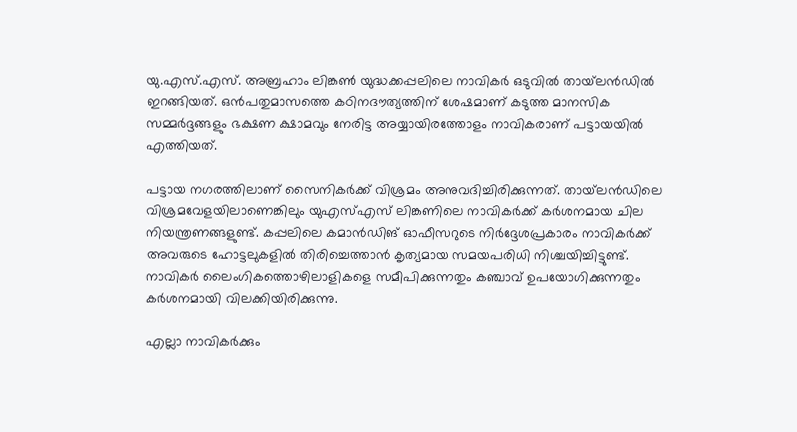യു.എസ്.എസ്. അബ്രഹാം ലിങ്കൺ യുദ്ധക്കപ്പലിലെ നാവികർ ഒടുവിൽ തായ്‌ലൻഡിൽ ഇറങ്ങിയത്. ഒൻപതുമാസത്തെ കഠിനദൗത്യത്തിന് ശേഷമാണ് കടുത്ത മാനസിക സമ്മർദ്ദങ്ങളും ഭക്ഷണ ക്ഷാമവും നേരിട്ട അയ്യായിരത്തോളം നാവികരാണ് പട്ടായയിൽ എത്തിയത്.

പട്ടായ നഗരത്തിലാണ് സൈനികർക്ക് വിശ്രമം അനുവദിച്ചിരിക്കുന്നത്. തായ്‌ലൻഡിലെ വിശ്രമവേളയിലാണെങ്കിലും യുഎസ്എസ് ലിങ്കണിലെ നാവികർക്ക് കർശനമായ ചില നിയന്ത്രണങ്ങളുണ്ട്. കപ്പലിലെ കമാൻഡിങ് ഓഫീസറുടെ നിർദ്ദേശപ്രകാരം നാവികർക്ക് അവരുടെ ഹോട്ടലുകളിൽ തിരിച്ചെത്താൻ കൃത്യമായ സമയപരിധി നിശ്ചയിച്ചിട്ടുണ്ട്. നാവികർ ലൈംഗികത്തൊഴിലാളികളെ സമീപിക്കുന്നതും കഞ്ചാവ് ഉപയോഗിക്കുന്നതും കർശനമായി വിലക്കിയിരിക്കുന്നു.

എല്ലാ നാവികർക്കും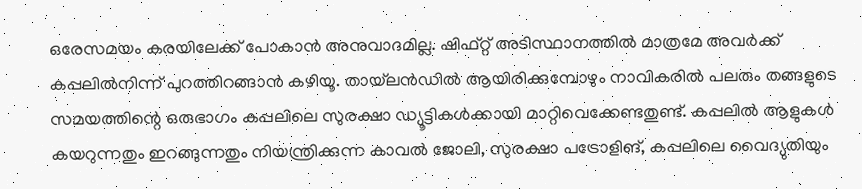ഒരേസമയം കരയിലേക്ക് പോകാൻ അനുവാദമില്ല. ഷിഫ്റ്റ് അടിസ്ഥാനത്തിൽ മാത്രമേ അവർക്ക് കപ്പലിൽനിന്ന് പുറത്തിറങ്ങാൻ കഴിയൂ. തായ്‌ലൻഡിൽ ആയിരിക്കുമ്പോഴും നാവികരിൽ പലരും തങ്ങളുടെ സമയത്തിന്റെ ഒരുഭാഗം കപ്പലിലെ സുരക്ഷാ ഡ്യൂട്ടികൾക്കായി മാറ്റിവെക്കേണ്ടതുണ്ട്. കപ്പലിൽ ആളുകൾ കയറുന്നതും ഇറങ്ങുന്നതും നിയന്ത്രിക്കുന്ന കാവൽ ജോലി, സുരക്ഷാ പട്രോളിങ്, കപ്പലിലെ വൈദ്യുതിയും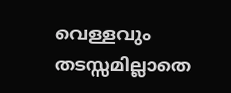വെള്ളവും തടസ്സമില്ലാതെ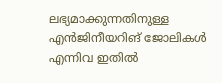ലഭ്യമാക്കുന്നതിനുള്ള എൻജിനീയറിങ് ജോലികൾ എന്നിവ ഇതിൽ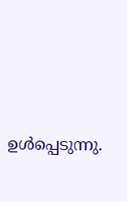ഉൾപ്പെടുന്നു.